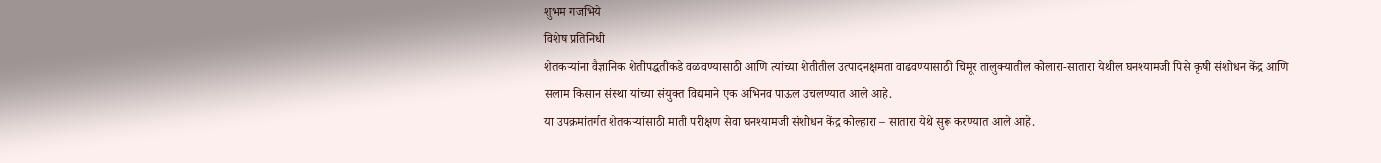शुभम गजभिये
विशेष प्रतिनिधी
शेतकऱ्यांना वैज्ञानिक शेतीपद्धतीकडे वळवण्यासाठी आणि त्यांच्या शेतीतील उत्पादनक्षमता वाढवण्यासाठी चिमूर तालुक्यातील कोलारा-सातारा येथील घनश्यामजी पिसे कृषी संशोधन केंद्र आणि सलाम किसान संस्था यांच्या संयुक्त विद्यमाने एक अभिनव पाऊल उचलण्यात आले आहे.
या उपक्रमांतर्गत शेतकऱ्यांसाठी माती परीक्षण सेवा घनश्यामजी संशोधन केंद्र कोल्हारा – सातारा येथे सुरू करण्यात आले आहे.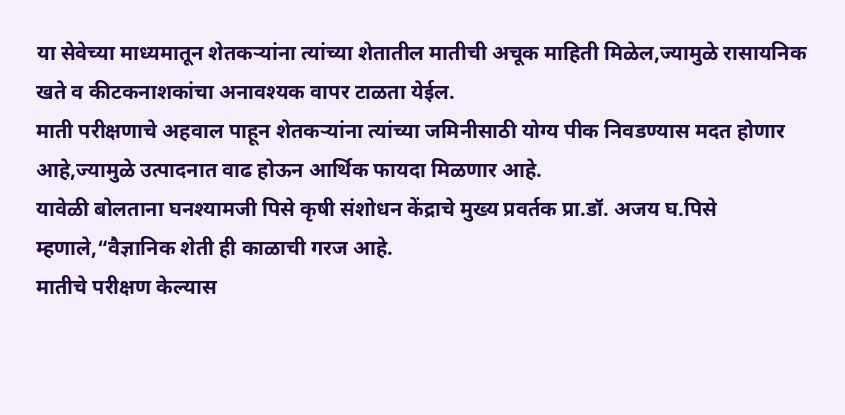या सेवेच्या माध्यमातून शेतकऱ्यांना त्यांच्या शेतातील मातीची अचूक माहिती मिळेल,ज्यामुळे रासायनिक खते व कीटकनाशकांचा अनावश्यक वापर टाळता येईल.
माती परीक्षणाचे अहवाल पाहून शेतकऱ्यांना त्यांच्या जमिनीसाठी योग्य पीक निवडण्यास मदत होणार आहे,ज्यामुळे उत्पादनात वाढ होऊन आर्थिक फायदा मिळणार आहे.
यावेळी बोलताना घनश्यामजी पिसे कृषी संशोधन केंद्राचे मुख्य प्रवर्तक प्रा.डॉ. अजय घ.पिसे म्हणाले,“वैज्ञानिक शेती ही काळाची गरज आहे.
मातीचे परीक्षण केल्यास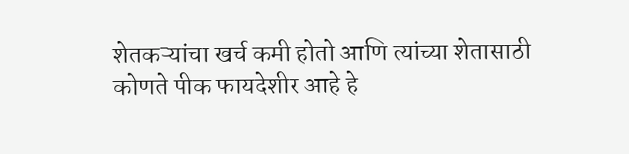शेतकऱ्यांचा खर्च कमी होतो आणि त्यांच्या शेतासाठी कोणते पीक फायदेशीर आहे हे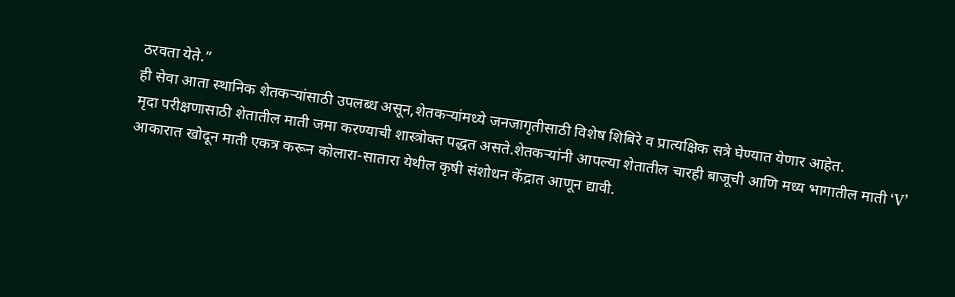ठरवता येते.”
ही सेवा आता स्थानिक शेतकऱ्यांसाठी उपलब्ध असून,शेतकऱ्यांमध्ये जनजागृतीसाठी विशेष शिबिरे व प्रात्यक्षिक सत्रे घेण्यात येणार आहेत.
मृदा परीक्षणासाठी शेतातील माती जमा करण्याची शास्त्रोक्त पद्धत असते.शेतकऱ्यांनी आपल्या शेतातील चारही बाजूची आणि मध्य भागातील माती ‘V’ आकारात खोदून माती एकत्र करून कोलारा-सातारा येथील कृषी संशोधन केंद्रात आणून द्यावी.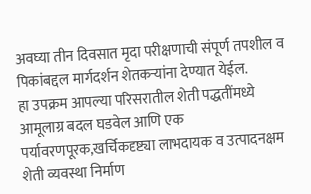अवघ्या तीन दिवसात मृदा परीक्षणाची संपूर्ण तपशील व पिकांबद्दल मार्गदर्शन शेतकऱ्यांना देण्यात येईल.
हा उपक्रम आपल्या परिसरातील शेती पद्धतींमध्ये आमूलाग्र बदल घडवेल आणि एक पर्यावरणपूरक,खर्चिकदृष्ट्या लाभदायक व उत्पादनक्षम शेती व्यवस्था निर्माण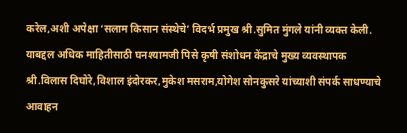करेल,अशी अपेक्षा ‘सलाम किसान संस्थेचे’ विदर्भ प्रमुख श्री.सुमित मुंगले यांनी व्यक्त केली.
याबद्दल अधिक माहितीसाठी घनश्यामजी पिसे कृषी संशोधन केंद्राचे मुख्य व्यवस्थापक श्री.विलास दिघोरे,विशाल इंदोरकर,मुकेश मसराम,योगेश सोनकुसरे यांच्याशी संपर्क साधण्याचे आवाहन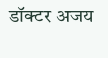डॉक्टर अजय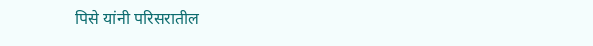पिसे यांनी परिसरातील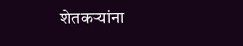शेतकऱ्यांना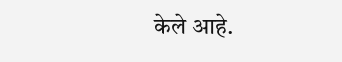केले आहे.